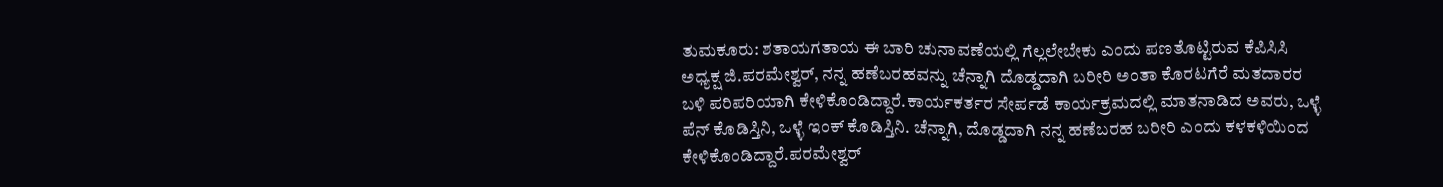ತುಮಕೂರು: ಶತಾಯಗತಾಯ ಈ ಬಾರಿ ಚುನಾವಣೆಯಲ್ಲಿ ಗೆಲ್ಲಲೇಬೇಕು ಎಂದು ಪಣತೊಟ್ಟಿರುವ ಕೆಪಿಸಿಸಿ ಅಧ್ಯಕ್ಷ ಜಿ.ಪರಮೇಶ್ವರ್, ನನ್ನ ಹಣೆಬರಹವನ್ನು ಚೆನ್ನಾಗಿ ದೊಡ್ಡದಾಗಿ ಬರೀರಿ ಅಂತಾ ಕೊರಟಗೆರೆ ಮತದಾರರ ಬಳಿ ಪರಿಪರಿಯಾಗಿ ಕೇಳಿಕೊಂಡಿದ್ದಾರೆ.ಕಾರ್ಯಕರ್ತರ ಸೇರ್ಪಡೆ ಕಾರ್ಯಕ್ರಮದಲ್ಲಿ ಮಾತನಾಡಿದ ಅವರು, ಒಳ್ಳೆ ಪೆನ್ ಕೊಡಿಸ್ತಿನಿ, ಒಳ್ಳೆ ಇಂಕ್ ಕೊಡಿಸ್ತಿನಿ. ಚೆನ್ನಾಗಿ, ದೊಡ್ಡದಾಗಿ ನನ್ನ ಹಣೆಬರಹ ಬರೀರಿ ಎಂದು ಕಳಕಳಿಯಿಂದ ಕೇಳಿಕೊಂಡಿದ್ದಾರೆ.ಪರಮೇಶ್ವರ್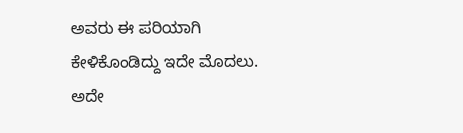ಅವರು ಈ ಪರಿಯಾಗಿ ಕೇಳಿಕೊಂಡಿದ್ದು ಇದೇ ಮೊದಲು. ಅದೇ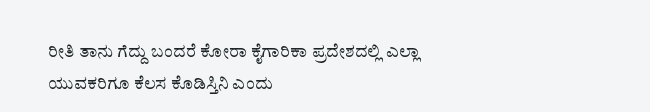ರೀತಿ ತಾನು ಗೆದ್ದು ಬಂದರೆ ಕೋರಾ ಕೈಗಾರಿಕಾ ಪ್ರದೇಶದಲ್ಲಿ ಎಲ್ಲಾ ಯುವಕರಿಗೂ ಕೆಲಸ ಕೊಡಿಸ್ತಿನಿ ಎಂದು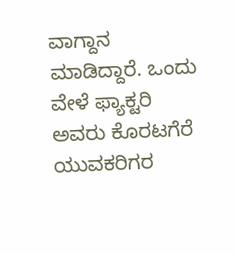ವಾಗ್ದಾನ ಮಾಡಿದ್ದಾರೆ. ಒಂದು ವೇಳೆ ಫ್ಯಾಕ್ಟರಿ ಅವರು ಕೊರಟಗೆರೆ ಯುವಕರಿಗರ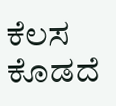ಕೆಲಸ ಕೊಡದೆ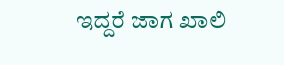ಇದ್ದರೆ ಜಾಗ ಖಾಲಿ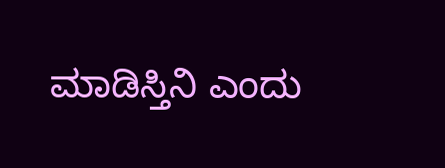ಮಾಡಿಸ್ತಿನಿ ಎಂದು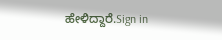ಹೇಳಿದ್ದಾರೆ.Sign in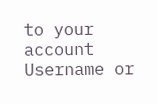to your account
Username or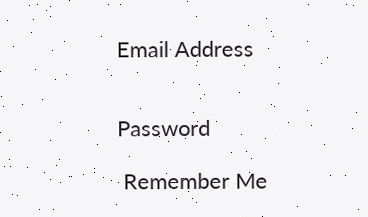Email Address


Password

 Remember Me